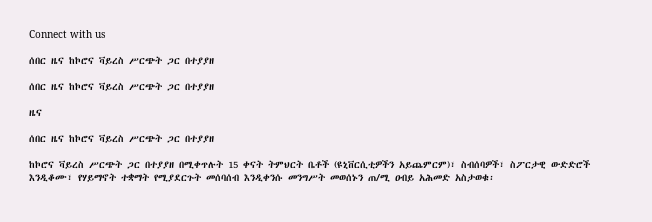Connect with us

ሰበር ዜና ከኮሮና ቫይረስ ሥርጭት ጋር በተያያዘ

ሰበር ዜና ከኮሮና ቫይረስ ሥርጭት ጋር በተያያዘ

ዜና

ሰበር ዜና ከኮሮና ቫይረስ ሥርጭት ጋር በተያያዘ

ከኮሮና ቫይረስ ሥርጭት ጋር በተያያዘ በሚቀጥሉት 15 ቀናት ትምህርት ቤቶች (ዩኒቨርሲቲዎችን አይጨምርም)፣ ስብሰባዎች፣ ስፖርታዊ ውድድሮች እንዲቆሙ፣ የሃይማኖት ተቋማት የሚያደርጉት መሰባሰብ እንዲቀንሱ መንግሥት መወሰኑን ጠ/ሚ ዐብይ አሕመድ አስታወቁ፡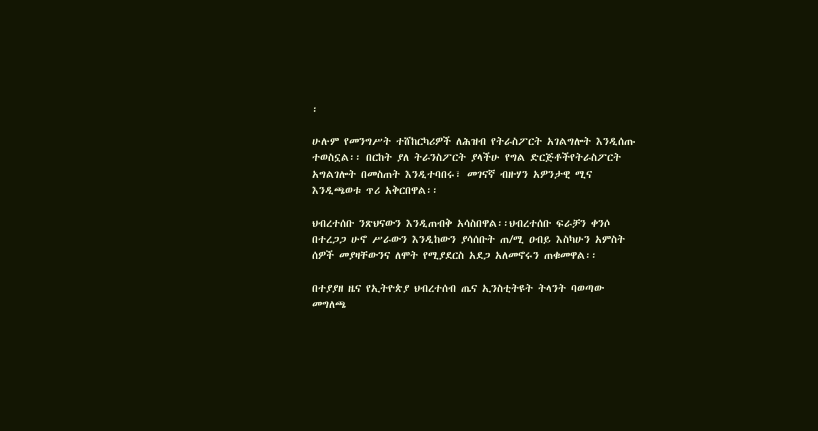፡

ሁሉም የመንግሥት ተሸከርካሪዎች ለሕዝብ የትራስፖርት አገልግሎት እንዲሰጡ ተወስኗል፡፡ በርከት ያለ ትራንስፖርት ያላችሁ የግል ድርጅቶችየትራስፖርት አግልገሎት በመስጠት እንዲተባበሩ፣ መገናኛ ብዙሃን አዎንታዊ ሚና እንዲጫወቱ ጥሪ አቅርበዋል፡፡

ህብረተሰቡ ንጽህናውን እንዲጠብቅ አሳስበዋል፡፡ህብረተሰቡ ፍራቻን ቀንሶ በተረጋጋ ሁኖ ሥራውን እንዲከውን ያሳሰቡት ጠ/ሚ ዐብይ እስካሁን አምስት ሰዎች መያዛቸውንና ለሞት የሚያደርስ አደጋ አለመኖሩን ጠቁመዋል፡፡

በተያያዘ ዜና የኢትዮጵያ ህብረተሰብ ጤና ኢንስቲትዩት ትላንት ባወጣው መግለጫ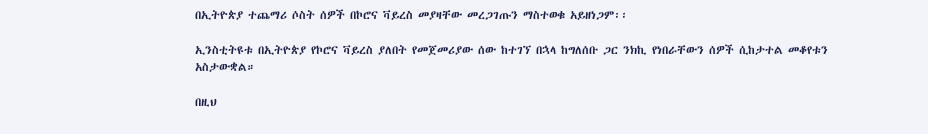በኢትዮጵያ ተጨማሪ ሶስት ሰዎች በኮሮና ቫይረስ መያዛቸው መረጋገጡን ማስተወቁ አይዘነጋም፡፡

ኢንስቲትዩቱ በኢትዮጵያ የኮሮና ቫይረስ ያለበት የመጀመሪያው ሰው ከተገኘ በኋላ ከግለሰቡ ጋር ንክኪ የነበራቸውን ሰዎች ሲከታተል መቆየቱን አስታውቋል።

በዚህ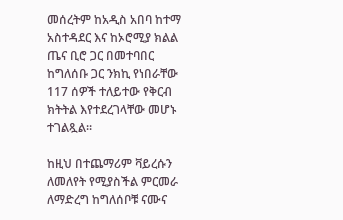መሰረትም ከአዲስ አበባ ከተማ አስተዳደር እና ከኦሮሚያ ክልል ጤና ቢሮ ጋር በመተባበር ከግለሰቡ ጋር ንክኪ የነበራቸው 117 ሰዎች ተለይተው የቅርብ ክትትል እየተደረገላቸው መሆኑ ተገልጿል።

ከዚህ በተጨማሪም ቫይረሱን ለመለየት የሚያስችል ምርመራ ለማድረግ ከግለሰቦቹ ናሙና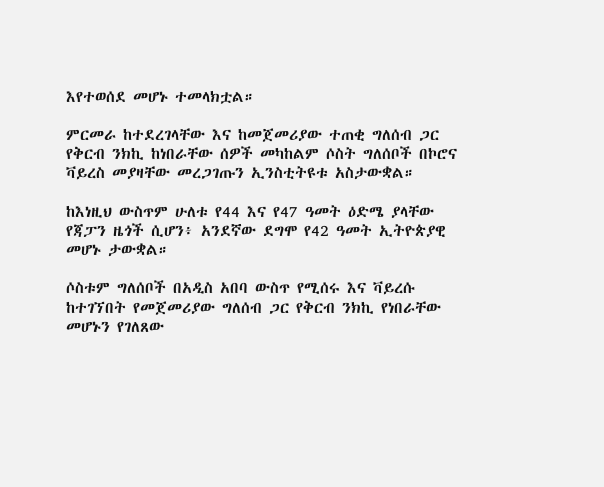እየተወሰደ መሆኑ ተመላክቷል።

ምርመራ ከተደረገላቸው እና ከመጀመሪያው ተጠቂ ግለሰብ ጋር የቅርብ ንክኪ ከነበራቸው ሰዎች መካከልም ሶስት ግለሰቦች በኮሮና ቫይረስ መያዛቸው መረጋገጡን ኢንስቲትዩቱ አስታውቋል።

ከእነዚህ ውስጥም ሁለቱ የ44 እና የ47 ዓመት ዕድሜ ያላቸው የጃፓን ዜጎች ሲሆን፥ አንደኛው ደግሞ የ42 ዓመት ኢትዮጵያዊ መሆኑ ታውቋል።

ሶስቱም ግለሰቦች በአዲስ አበባ ውስጥ የሚሰሩ እና ቫይረሱ ከተገኘበት የመጀመሪያው ግለሰብ ጋር የቅርብ ንክኪ የነበራቸው መሆኑን የገለጸው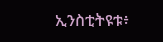ኢንስቲትዩቱ፥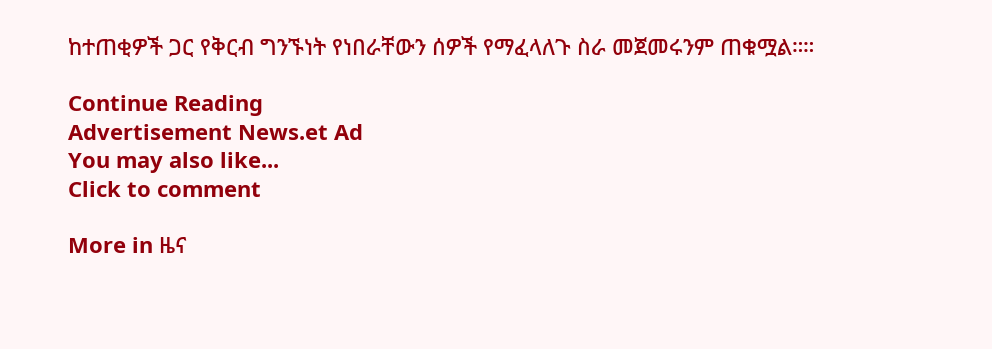ከተጠቂዎች ጋር የቅርብ ግንኙነት የነበራቸውን ሰዎች የማፈላለጉ ስራ መጀመሩንም ጠቁሟል።።

Continue Reading
Advertisement News.et Ad
You may also like...
Click to comment

More in ዜና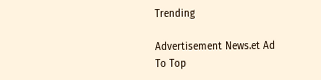Trending

Advertisement News.et Ad
To Top